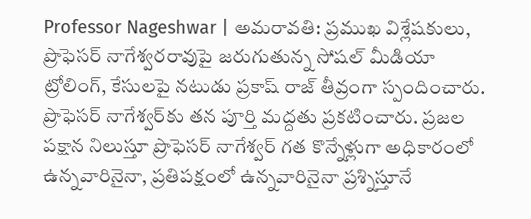Professor Nageshwar | అమరావతి: ప్రముఖ విశ్లేషకులు, ప్రొఫెసర్ నాగేశ్వరరావుపై జరుగుతున్న సోషల్ మీడియా ట్రోలింగ్, కేసులపై నటుడు ప్రకాష్ రాజ్ తీవ్రంగా స్పందించారు. ప్రొఫెసర్ నాగేశ్వర్‌కు తన పూర్తి మద్దతు ప్రకటించారు. ప్రజల పక్షాన నిలుస్తూ ప్రొఫెసర్ నాగేశ్వర్ గత కొన్నేళ్లుగా అధికారంలో ఉన్నవారినైనా, ప్రతిపక్షంలో ఉన్నవారినైనా ప్రశ్నిస్తూనే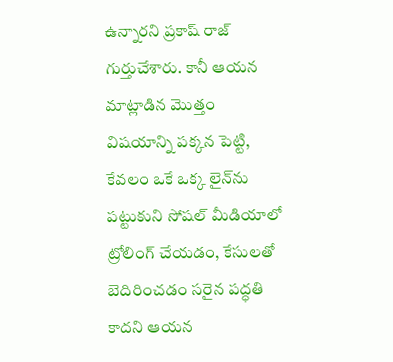ఉన్నారని ప్రకాష్ రాజ్ గుర్తుచేశారు. కానీ ఆయన మాట్లాడిన మొత్తం విషయాన్ని పక్కన పెట్టి, కేవలం ఒకే ఒక్క లైన్‌ను పట్టుకుని సోషల్ మీడియాలో ట్రోలింగ్ చేయడం, కేసులతో బెదిరించడం సరైన పద్ధతి కాదని ఆయన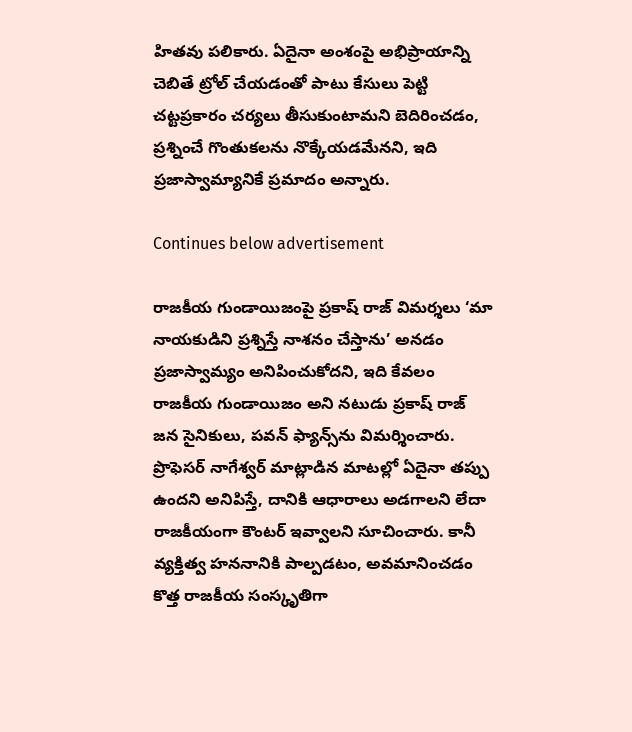హితవు పలికారు. ఏదైనా అంశంపై అభిప్రాయాన్ని చెబితే ట్రోల్ చేయడంతో పాటు కేసులు పెట్టి చట్టప్రకారం చర్యలు తీసుకుంటామని బెదిరించడం, ప్రశ్నించే గొంతుకలను నొక్కేయడమేనని, ఇది ప్రజాస్వామ్యానికే ప్రమాదం అన్నారు.

Continues below advertisement

రాజకీయ గుండాయిజంపై ప్రకాష్ రాజ్ విమర్శలు ‘మా నాయకుడిని ప్రశ్నిస్తే నాశనం చేస్తాను’ అనడం ప్రజాస్వామ్యం అనిపించుకోదని, ఇది కేవలం రాజకీయ గుండాయిజం అని నటుడు ప్రకాష్ రాజ్ జన సైనికులు, పవన్ ఫ్యాన్స్‌ను విమర్శించారు. ప్రొఫెసర్ నాగేశ్వర్ మాట్లాడిన మాటల్లో ఏదైనా తప్పు ఉందని అనిపిస్తే, దానికి ఆధారాలు అడగాలని లేదా రాజకీయంగా కౌంటర్ ఇవ్వాలని సూచించారు. కానీ వ్యక్తిత్వ హననానికి పాల్పడటం, అవమానించడం కొత్త రాజకీయ సంస్కృతిగా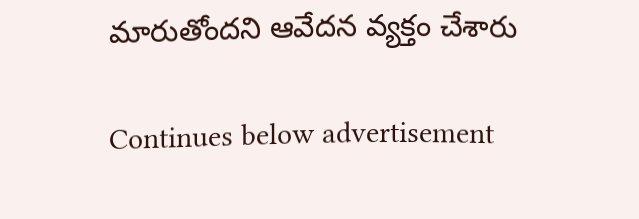మారుతోందని ఆవేదన వ్యక్తం చేశారు

Continues below advertisement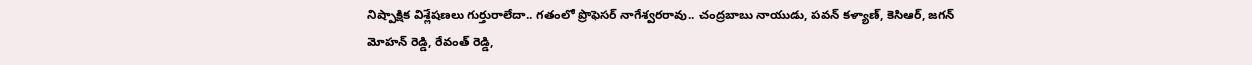నిష్పాక్షిక విశ్లేషణలు గుర్తురాలేదా.. గతంలో ప్రొఫెసర్ నాగేశ్వరరావు.. చంద్రబాబు నాయుడు, పవన్ కళ్యాణ్, కెసిఆర్, జగన్ మోహన్ రెడ్డి, రేవంత్ రెడ్డి,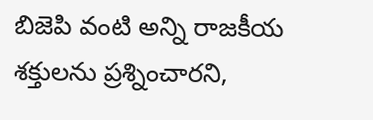బిజెపి వంటి అన్ని రాజకీయ శక్తులను ప్రశ్నించారని,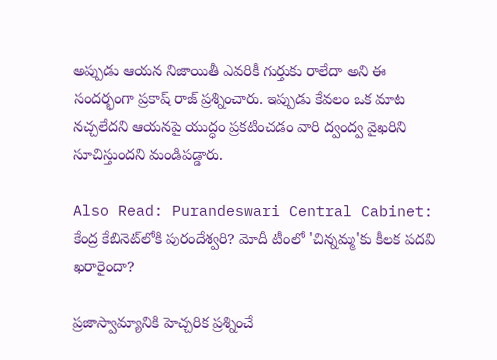అప్పుడు ఆయన నిజాయితీ ఎవరికీ గుర్తుకు రాలేదా అని ఈ సందర్భంగా ప్రకాష్ రాజ్ ప్రశ్నించారు. ఇప్పుడు కేవలం ఒక మాట నచ్చలేదని ఆయనపై యుద్ధం ప్రకటించడం వారి ద్వంద్వ వైఖరిని సూచిస్తుందని మండిపడ్డారు.

Also Read: Purandeswari Central Cabinet: కేంద్ర కేబినెట్‌లోకి పురందేశ్వరి? మోదీ టీంలో 'చిన్నమ్మ'కు కీలక పదవి ఖరారైందా?

ప్రజాస్వామ్యానికి హెచ్చరిక ప్రశ్నించే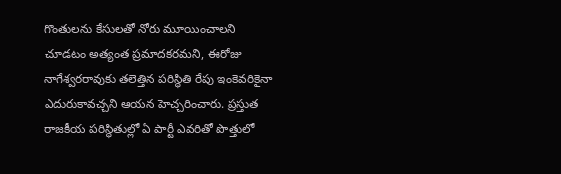గొంతులను కేసులతో నోరు మూయించాలని చూడటం అత్యంత ప్రమాదకరమని, ఈరోజు నాగేశ్వరరావుకు తలెత్తిన పరిస్థితి రేపు ఇంకెవరికైనా ఎదురుకావచ్చని ఆయన హెచ్చరించారు. ప్రస్తుత రాజకీయ పరిస్థితుల్లో ఏ పార్టీ ఎవరితో పొత్తులో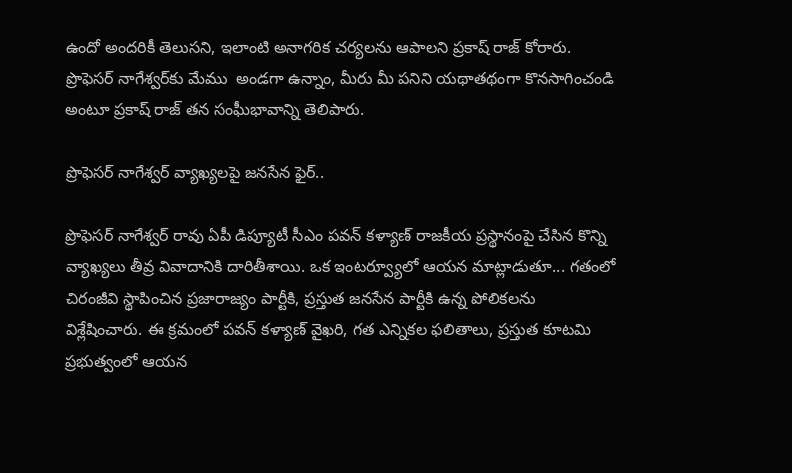ఉందో అందరికీ తెలుసని, ఇలాంటి అనాగరిక చర్యలను ఆపాలని ప్రకాష్ రాజ్ కోరారు. ప్రొఫెసర్ నాగేశ్వర్‌కు మేము  అండగా ఉన్నాం, మీరు మీ పనిని యథాతథంగా కొనసాగించండి అంటూ ప్రకాష్ రాజ్ తన సంఘీభావాన్ని తెలిపారు.

ప్రొఫెసర్ నాగేశ్వర్ వ్యాఖ్యలపై జనసేన ఫైర్..

ప్రొఫెసర్ నాగేశ్వర్ రావు ఏపీ డిప్యూటీ సీఎం పవన్ కళ్యాణ్ రాజకీయ ప్రస్థానంపై చేసిన కొన్ని వ్యాఖ్యలు తీవ్ర వివాదానికి దారితీశాయి. ఒక ఇంటర్వ్యూలో ఆయన మాట్లాడుతూ... గతంలో చిరంజీవి స్థాపించిన ప్రజారాజ్యం పార్టీకి, ప్రస్తుత జనసేన పార్టీకి ఉన్న పోలికలను విశ్లేషించారు. ఈ క్రమంలో పవన్ కళ్యాణ్ వైఖరి, గత ఎన్నికల ఫలితాలు, ప్రస్తుత కూటమి ప్రభుత్వంలో ఆయన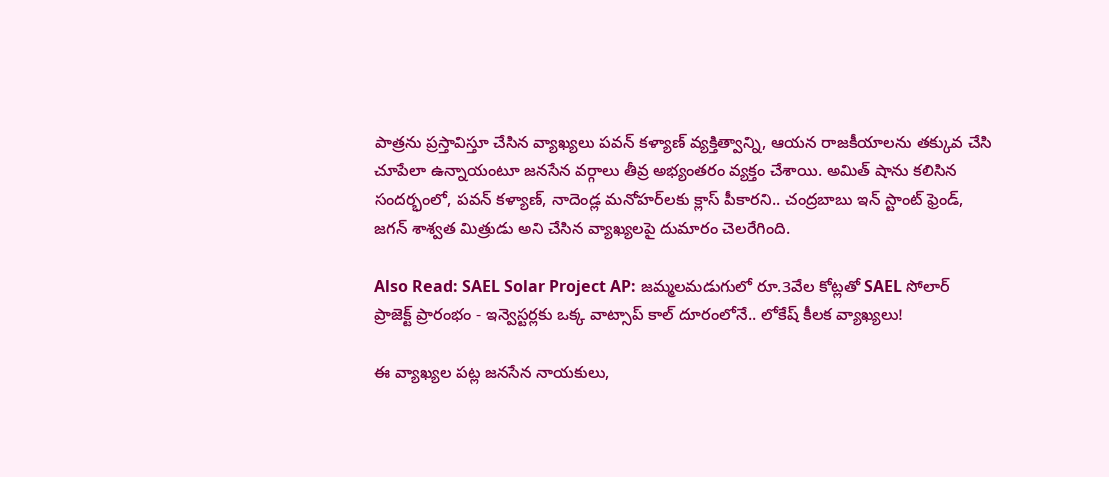పాత్రను ప్రస్తావిస్తూ చేసిన వ్యాఖ్యలు పవన్ కళ్యాణ్ వ్యక్తిత్వాన్ని, ఆయన రాజకీయాలను తక్కువ చేసి చూపేలా ఉన్నాయంటూ జనసేన వర్గాలు తీవ్ర అభ్యంతరం వ్యక్తం చేశాయి. అమిత్ షాను కలిసిన సందర్భంలో, పవన్ కళ్యాణ్, నాదెండ్ల మనోహర్‌లకు క్లాస్ పీకారని.. చంద్రబాబు ఇన్ స్టాంట్ ఫ్రెండ్, జగన్ శాశ్వత మిత్రుడు అని చేసిన వ్యాఖ్యలపై దుమారం చెలరేగింది.

Also Read: SAEL Solar Project AP: జమ్మలమడుగులో రూ.3వేల కోట్లతో SAEL సోలార్ ప్రాజెక్ట్ ప్రారంభం - ఇన్వెస్టర్లకు ఒక్క వాట్సాప్ కాల్ దూరంలోనే.. లోకేష్ కీలక వ్యాఖ్యలు!

ఈ వ్యాఖ్యల పట్ల జనసేన నాయకులు,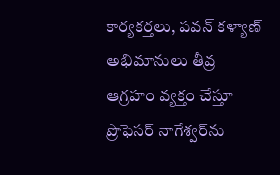కార్యకర్తలు, పవన్ కళ్యాణ్ అభిమానులు తీవ్ర ఆగ్రహం వ్యక్తం చేస్తూ ప్రొఫెసర్ నాగేశ్వర్‌ను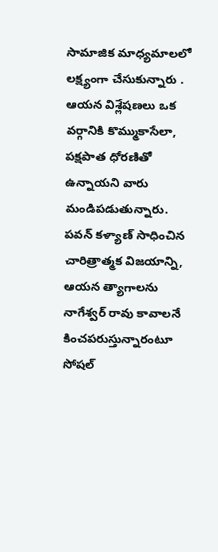సామాజిక మాధ్యమాలలో లక్ష్యంగా చేసుకున్నారు . ఆయన విశ్లేషణలు ఒక వర్గానికి కొమ్ముకాసేలా, పక్షపాత ధోరణితో ఉన్నాయని వారు మండిపడుతున్నారు. పవన్ కళ్యాణ్ సాధించిన చారిత్రాత్మక విజయాన్ని, ఆయన త్యాగాలను నాగేశ్వర్ రావు కావాలనే కించపరుస్తున్నారంటూ సోషల్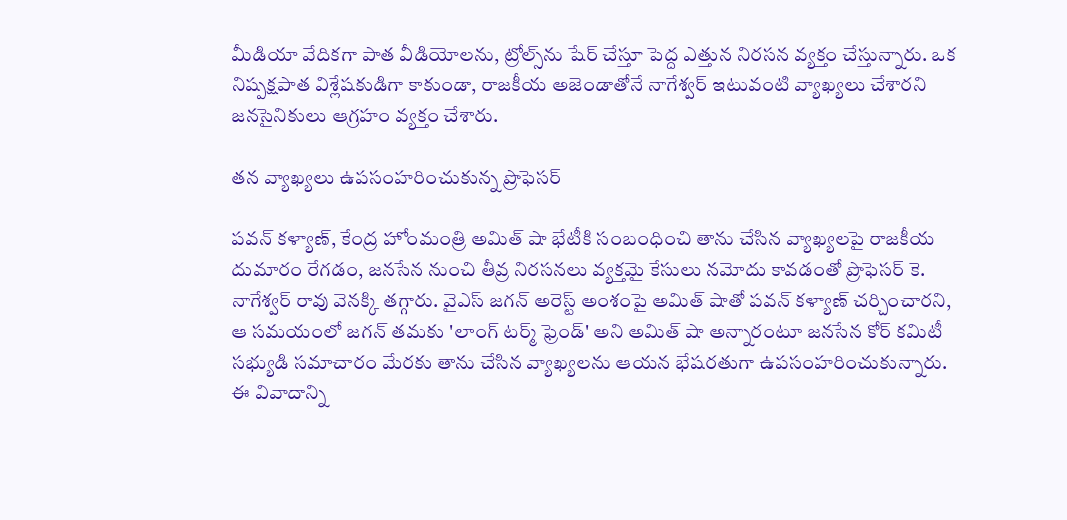మీడియా వేదికగా పాత వీడియోలను, ట్రోల్స్‌ను షేర్ చేస్తూ పెద్ద ఎత్తున నిరసన వ్యక్తం చేస్తున్నారు. ఒక నిష్పక్షపాత విశ్లేషకుడిగా కాకుండా, రాజకీయ అజెండాతోనే నాగేశ్వర్ ఇటువంటి వ్యాఖ్యలు చేశారని జనసైనికులు ఆగ్రహం వ్యక్తం చేశారు.

తన వ్యాఖ్యలు ఉపసంహరించుకున్న ప్రొఫెసర్

పవన్ కళ్యాణ్, కేంద్ర హోంమంత్రి అమిత్ షా భేటీకి సంబంధించి తాను చేసిన వ్యాఖ్యలపై రాజకీయ దుమారం రేగడం, జనసేన నుంచి తీవ్ర నిరసనలు వ్యక్తమై కేసులు నమోదు కావడంతో ప్రొఫెసర్ కె. నాగేశ్వర్ రావు వెనక్కి తగ్గారు. వైఎస్ జగన్ అరెస్ట్ అంశంపై అమిత్ షాతో పవన్ కళ్యాణ్ చర్చించారని, ఆ సమయంలో జగన్ తమకు 'లాంగ్ టర్మ్ ఫ్రెండ్' అని అమిత్ షా అన్నారంటూ జనసేన కోర్ కమిటీ సభ్యుడి సమాచారం మేరకు తాను చేసిన వ్యాఖ్యలను ఆయన భేషరతుగా ఉపసంహరించుకున్నారు. ఈ వివాదాన్ని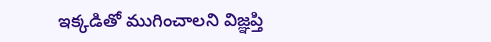ఇక్కడితో ముగించాలని విజ్ఞప్తి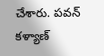చేశారు. పవన్ కళ్యాణ్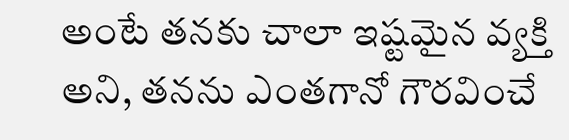అంటే తనకు చాలా ఇష్టమైన వ్యక్తి అని, తనను ఎంతగానో గౌరవించే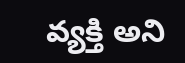వ్యక్తి అని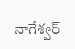నాగేశ్వర్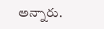అన్నారు.